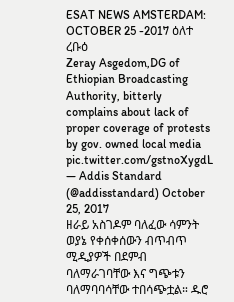ESAT NEWS AMSTERDAM: OCTOBER 25 -2017 ዕለተ ረቡዕ
Zeray Asgedom,DG of Ethiopian Broadcasting Authority, bitterly complains about lack of proper coverage of protests by gov. owned local media pic.twitter.com/gstnoXygdL
— Addis Standard (@addisstandard) October 25, 2017
ዘራይ አስገዶም ባለፈው ሳምንት ወያኔ የቀሰቀሰውን ብጥብጥ ሚዲያዎች በደምብ ባለማራገባቸው እና ግጭቱን ባለማባባሳቸው ተበሳጭቷል። ዱሮ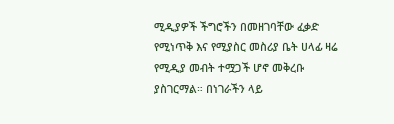ሚዲያዎች ችግሮችን በመዘገባቸው ፈቃድ የሚነጥቅ እና የሚያስር መስሪያ ቤት ሀላፊ ዛሬ የሚዲያ መብት ተሟጋች ሆኖ መቅረቡ ያስገርማል። በነገራችን ላይ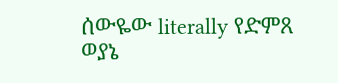ሰውዬው literally የድምጸ ወያኔ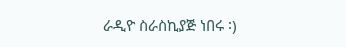ራዲዮ ስራስኪያጅ ነበሩ ፡)